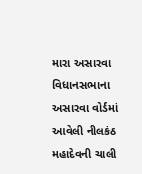મારા અસારવા વિધાનસભાના અસારવા વોર્ડમાં આવેલી નીલકંઠ મહાદેવની ચાલી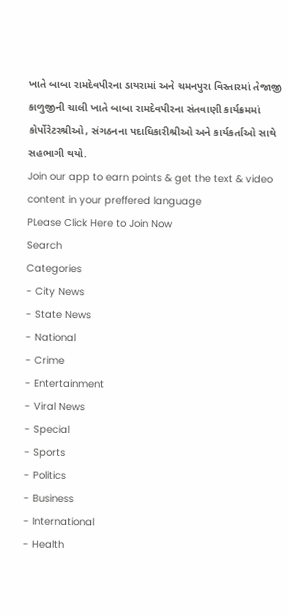ખાતે બાબા રામદેવપીરના ડાયરામાં અને ચમનપુરા વિસ્તારમાં તેજાજી કાળુજીની ચાલી ખાતે બાબા રામદેવપીરના સંતવાણી કાર્યક્રમમાં કોર્પોરેટરશ્રીઓ, સંગઠનના પદાધિકારીશ્રીઓ અને કાર્યકર્તાઓ સાથે સહભાગી થયો.
Join our app to earn points & get the text & video content in your preffered language
PLease Click Here to Join Now
Search
Categories
- City News
- State News
- National
- Crime
- Entertainment
- Viral News
- Special
- Sports
- Politics
- Business
- International
- Health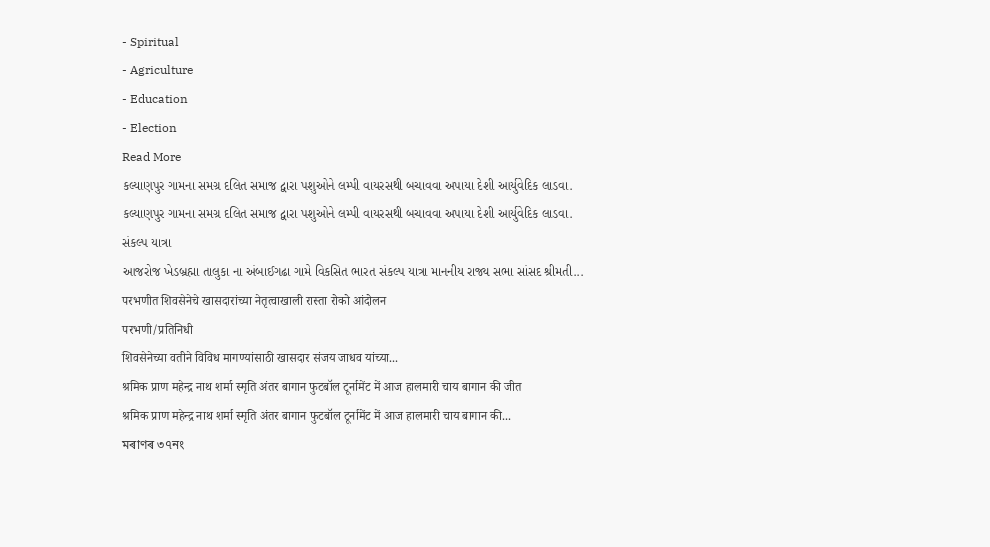- Spiritual
- Agriculture
- Education
- Election
Read More
કલ્યાણપુર ગામના સમગ્ર દલિત સમાજ દ્વારા પશુઓને લમ્પી વાયરસથી બચાવવા અપાયા દેશી આર્યુવેદિક લાડવા.
કલ્યાણપુર ગામના સમગ્ર દલિત સમાજ દ્વારા પશુઓને લમ્પી વાયરસથી બચાવવા અપાયા દેશી આર્યુવેદિક લાડવા.
સંકલ્પ યાત્રા
આજરોજ ખેડબ્રહ્મા તાલુકા ના અંબાઈગઢા ગામે વિકસિત ભારત સંકલ્પ યાત્રા માનનીય રાજ્ય સભા સાંસદ શ્રીમતી...
परभणीत शिवसेनेचे खासदारांच्या नेतृत्वाखाली रास्ता रोको आंदोलन
परभणी/प्रतिनिधी
शिवसेनेच्या वतीने विविध मागण्यांसाठी खासदार संजय जाधव यांच्या...
श्रमिक प्राण महेन्द्र नाथ शर्मा स्मृति अंतर बागान फुटबॉल टूर्नामेंट में आज हालमारी चाय बागान की जीत
श्रमिक प्राण महेन्द्र नाथ शर्मा स्मृति अंतर बागान फुटबॉल टूर्नामेंट में आज हालमारी चाय बागान की...
মৰাণৰ ৩৭নং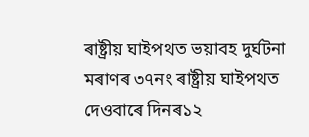ৰাষ্ট্ৰীয় ঘাইপথত ভয়াবহ দুৰ্ঘটনা
মৰাণৰ ৩৭নং ৰাষ্ট্ৰীয় ঘাইপথত দেওবাৰে দিনৰ১২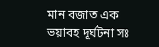মান বজাত এক ভয়াবহ দূৰ্ঘটনা সঃ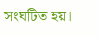সংঘটিত হয়।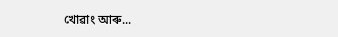খোৱাং আৰু...